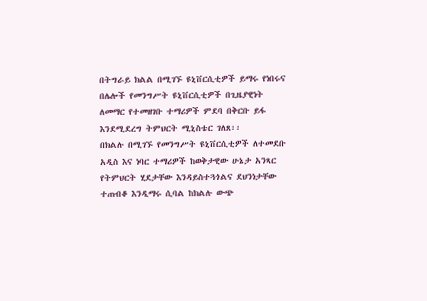በትግራይ ክልል በሚገኙ ዩኒቨርሲቲዎች ይማሩ የነበሩና በሌሎች የመንግሥት ዩኒቨርሲቲዎች በጊዜያዊነት ለመማር የተመዘገቡ ተማሪዎች ምደባ በቅርቡ ይፋ እንደሚደረግ ትምህርት ሚኒስቴር ገለጸ፡፡
በክልሉ በሚገኙ የመንግሥት ዩኒቨርሲቲዎች ለተመደቡ አዲስ እና ነባር ተማሪዎች ከወቅታዊው ሁኔታ አንጻር የትምህርት ሂደታቸው እንዳይስተጓጎልና ደህንነታቸው ተጠብቆ እንዲማሩ ሲባል ከክልሉ ውጭ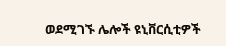ወደሚገኙ ሌሎች ዩኒቨርሲቲዎች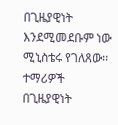በጊዜያዊነት እንደሚመደቡም ነው ሚኒስቴሩ የገለጸው፡፡
ተማሪዎች በጊዜያዊነት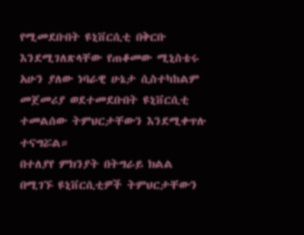የሚመደቡበት ዩኒቨርሲቲ በቅርቡ እንደሚገለጽላቸው የጠቆመው ሚኒስቴሩ አሁን ያለው ነባራዊ ሁኔታ ሲስተካከልም መጀመሪያ ወደተመደቡበት ዩኒቨርሲቲ ተመልሰው ትምህርታቸውን እንደሚቀጥሉ ተናግሯል።
በተለያየ ምክንያት በትግራይ ክልል በሚገኙ ዩኒቨርሲቲዎች ትምህርታቸውን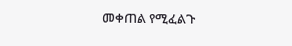መቀጠል የሚፈልጉ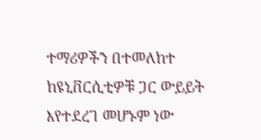ተማሪዎችን በተመለከተ ከዩኒቨርሲቲዎቹ ጋር ውይይት እየተደረገ መሆኑም ነው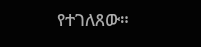የተገለጸው።